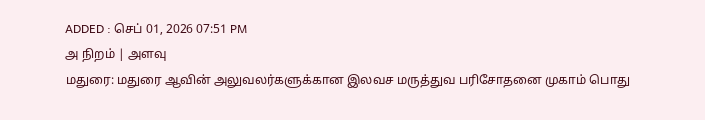ADDED : செப் 01, 2026 07:51 PM
அ நிறம் | அளவு
மதுரை: மதுரை ஆவின் அலுவலர்களுக்கான இலவச மருத்துவ பரிசோதனை முகாம் பொது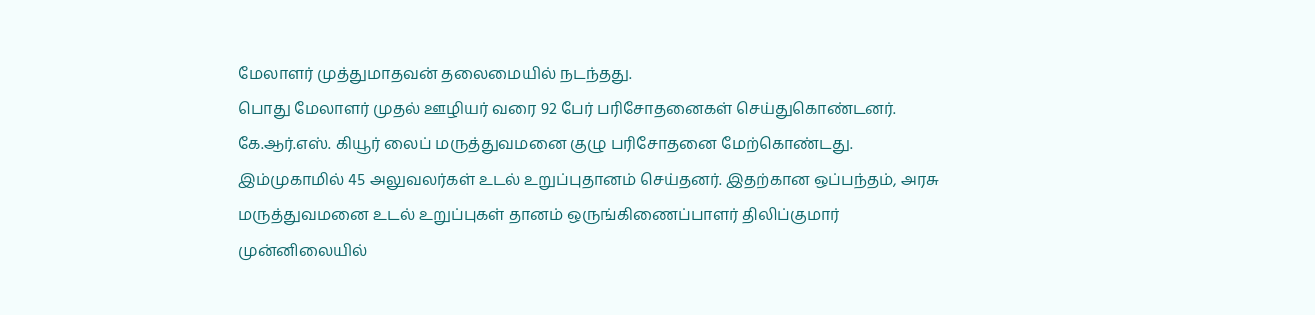மேலாளர் முத்துமாதவன் தலைமையில் நடந்தது.
பொது மேலாளர் முதல் ஊழியர் வரை 92 பேர் பரிசோதனைகள் செய்துகொண்டனர். கே.ஆர்.எஸ். கியூர் லைப் மருத்துவமனை குழு பரிசோதனை மேற்கொண்டது. இம்முகாமில் 45 அலுவலர்கள் உடல் உறுப்புதானம் செய்தனர். இதற்கான ஒப்பந்தம், அரசு மருத்துவமனை உடல் உறுப்புகள் தானம் ஒருங்கிணைப்பாளர் திலிப்குமார் முன்னிலையில்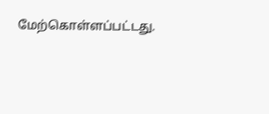மேற்கொள்ளப்பட்டது.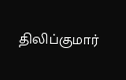திலிப்குமார்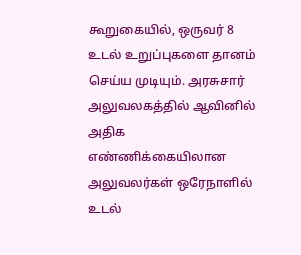கூறுகையில், ஒருவர் 8 உடல் உறுப்புகளை தானம் செய்ய முடியும். அரசுசார் அலுவலகத்தில் ஆவினில் அதிக எண்ணிக்கையிலான அலுவலர்கள் ஒரேநாளில் உடல்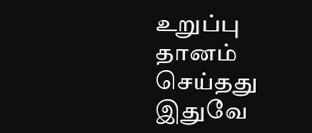உறுப்பு தானம் செய்தது இதுவே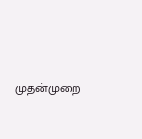முதன்முறை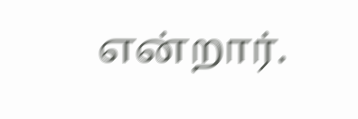என்றார்.